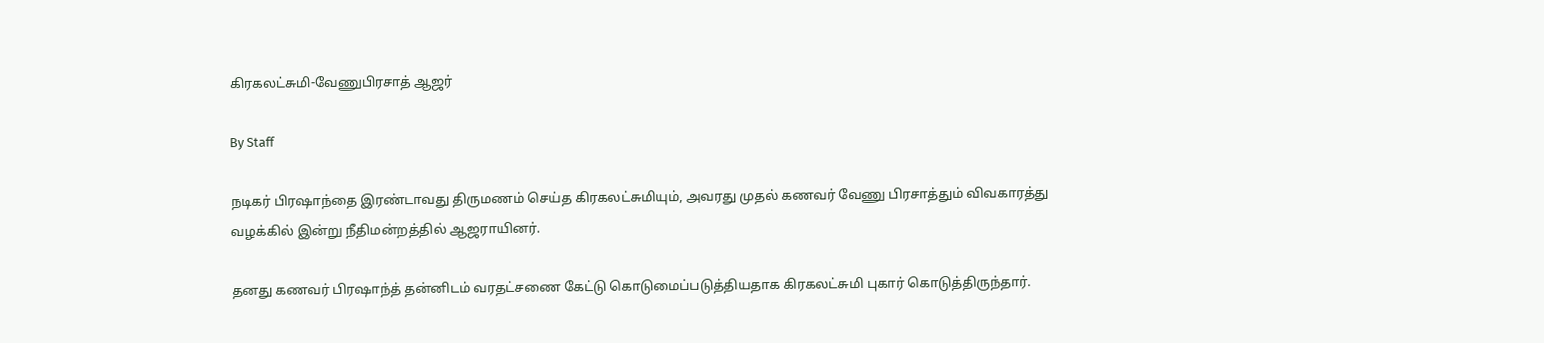கிரகலட்சுமி-வேணுபிரசாத் ஆஜர்

By Staff

நடிகர் பிரஷாந்தை இரண்டாவது திருமணம் செய்த கிரகலட்சுமியும், அவரது முதல் கணவர் வேணு பிரசாத்தும் விவகாரத்து வழக்கில் இன்று நீதிமன்றத்தில் ஆஜராயினர்.

தனது கணவர் பிரஷாந்த் தன்னிடம் வரதட்சணை கேட்டு கொடுமைப்படுத்தியதாக கிரகலட்சுமி புகார் கொடுத்திருந்தார்.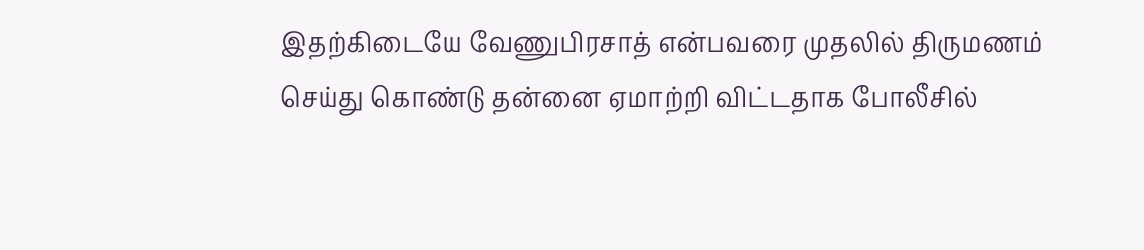இதற்கிடையே வேணுபிரசாத் என்பவரை முதலில் திருமணம் செய்து கொண்டு தன்னை ஏமாற்றி விட்டதாக போலீசில்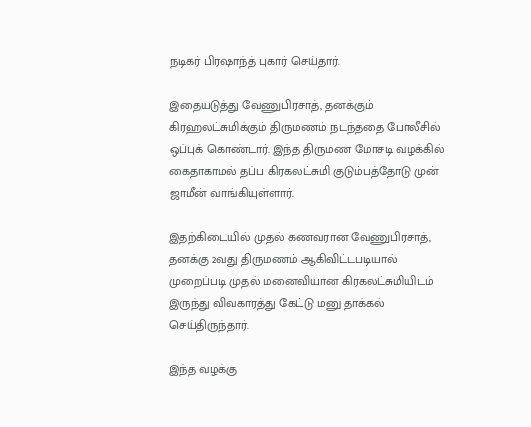நடிகர் பிரஷாந்த் புகார் செய்தார்.

இதையடுத்து வேணுபிரசாத், தனக்கும் கிரஹலட்சுமிக்கும் திருமணம் நடந்ததை போலீசில் ஒப்புக் கொண்டார். இந்த திருமண மோசடி வழக்கில் கைதாகாமல் தப்ப கிரகலட்சுமி குடும்பத்தோடு முன் ஜாமீன் வாங்கியுள்ளார்.

இதற்கிடையில் முதல் கணவரான வேணுபிரசாத், தனக்கு 2வது திருமணம் ஆகிவிட்டபடியால் முறைப்படி முதல் மனைவியான கிரகலட்சுமியிடம் இருந்து விவகாரத்து கேட்டு மனு தாக்கல் செய்திருந்தார்.

இந்த வழக்கு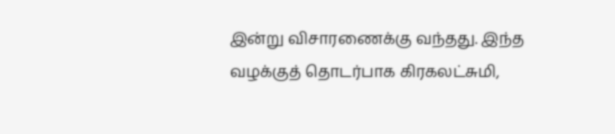இன்று விசாரணைக்கு வந்தது. இந்த வழக்குத் தொடர்பாக கிரகலட்சுமி,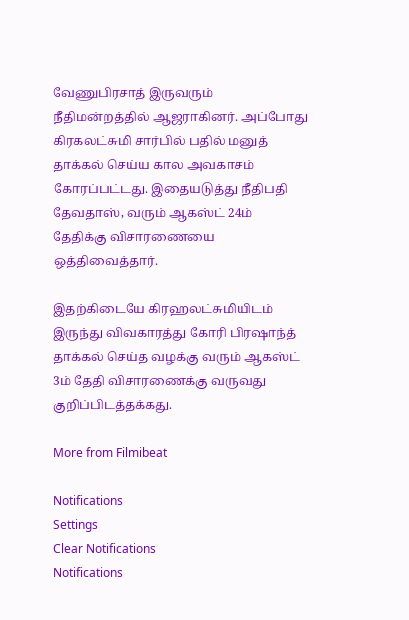வேணுபிரசாத் இருவரும் நீதிமன்றத்தில் ஆஜராகினர். அப்போது கிரகலட்சுமி சார்பில் பதில் மனுத் தாக்கல் செய்ய கால அவகாசம் கோரப்பட்டது. இதையடுத்து நீதிபதி தேவதாஸ், வரும் ஆகஸ்ட் 24ம் தேதிக்கு விசாரணையை ஒத்திவைத்தார்.

இதற்கிடையே கிரஹலட்சுமியிடம் இருந்து விவகாரத்து கோரி பிரஷாந்த் தாக்கல் செய்த வழக்கு வரும் ஆகஸ்ட் 3ம் தேதி விசாரணைக்கு வருவது குறிப்பிடத்தக்கது.

More from Filmibeat

Notifications
Settings
Clear Notifications
Notifications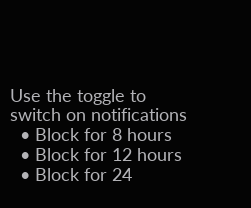Use the toggle to switch on notifications
  • Block for 8 hours
  • Block for 12 hours
  • Block for 24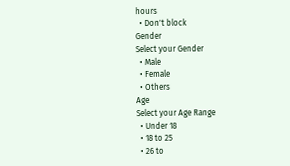hours
  • Don't block
Gender
Select your Gender
  • Male
  • Female
  • Others
Age
Select your Age Range
  • Under 18
  • 18 to 25
  • 26 to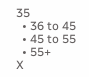35
  • 36 to 45
  • 45 to 55
  • 55+
X